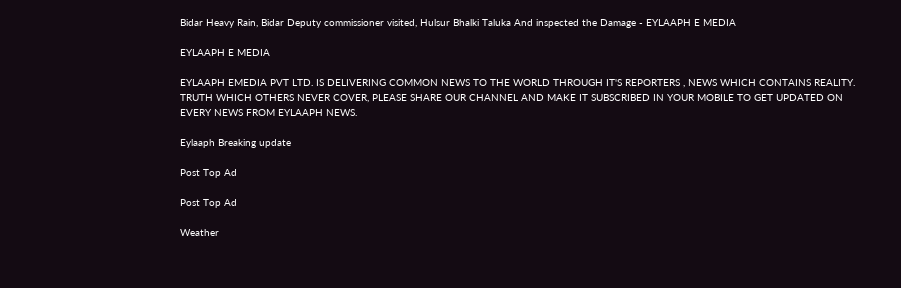Bidar Heavy Rain, Bidar Deputy commissioner visited, Hulsur Bhalki Taluka And inspected the Damage - EYLAAPH E MEDIA

EYLAAPH E MEDIA

EYLAAPH EMEDIA PVT LTD. IS DELIVERING COMMON NEWS TO THE WORLD THROUGH IT'S REPORTERS , NEWS WHICH CONTAINS REALITY. TRUTH WHICH OTHERS NEVER COVER, PLEASE SHARE OUR CHANNEL AND MAKE IT SUBSCRIBED IN YOUR MOBILE TO GET UPDATED ON EVERY NEWS FROM EYLAAPH NEWS.

Eylaaph Breaking update

Post Top Ad

Post Top Ad

Weather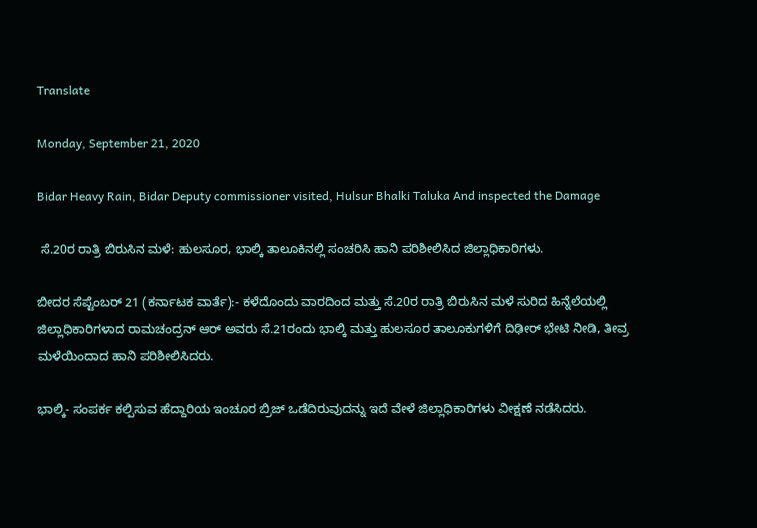Translate

Monday, September 21, 2020

Bidar Heavy Rain, Bidar Deputy commissioner visited, Hulsur Bhalki Taluka And inspected the Damage

 ಸೆ.20ರ ರಾತ್ರಿ ಬಿರುಸಿನ ಮಳೆ: ಹುಲಸೂರ, ಭಾಲ್ಕಿ ತಾಲೂಕಿನಲ್ಲಿ ಸಂಚರಿಸಿ ಹಾನಿ ಪರಿಶೀಲಿಸಿದ ಜಿಲ್ಲಾಧಿಕಾರಿಗಳು.

ಬೀದರ ಸೆಪ್ಟೆಂಬರ್ 21 (ಕರ್ನಾಟಕ ವಾರ್ತೆ):- ಕಳೆದೊಂದು ವಾರದಿಂದ ಮತ್ತು ಸೆ.20ರ ರಾತ್ರಿ ಬಿರುಸಿನ ಮಳೆ ಸುರಿದ ಹಿನ್ನೆಲೆಯಲ್ಲಿ ಜಿಲ್ಲಾಧಿಕಾರಿಗಳಾದ ರಾಮಚಂದ್ರನ್ ಆರ್ ಅವರು ಸೆ.21ರಂದು ಭಾಲ್ಕಿ ಮತ್ತು ಹುಲಸೂರ ತಾಲೂಕುಗಳಿಗೆ ದಿಢೀರ್ ಭೇಟಿ ನೀಡಿ, ತೀವ್ರ ಮಳೆಯಿಂದಾದ ಹಾನಿ ಪರಿಶೀಲಿಸಿದರು.

ಭಾಲ್ಕಿ- ಸಂಪರ್ಕ ಕಲ್ಪಿಸುವ ಹೆದ್ದಾರಿಯ ಇಂಚೂರ ಬ್ರಿಜ್ ಒಡೆದಿರುವುದನ್ನು ಇದೆ ವೇಳೆ ಜಿಲ್ಲಾಧಿಕಾರಿಗಳು ವೀಕ್ಷಣೆ ನಡೆಸಿದರು.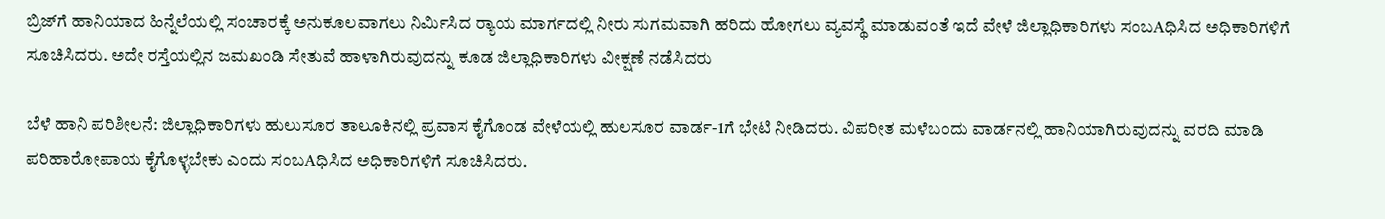ಬ್ರಿಜ್‌ಗೆ ಹಾನಿಯಾದ ಹಿನ್ನೆಲೆಯಲ್ಲಿ ಸಂಚಾರಕ್ಕೆ ಅನುಕೂಲವಾಗಲು ನಿರ್ಮಿಸಿದ ರ‍್ಯಾಯ ಮಾರ್ಗದಲ್ಲಿ ನೀರು ಸುಗಮವಾಗಿ ಹರಿದು ಹೋಗಲು ವ್ಯವಸ್ಥೆ ಮಾಡುವಂತೆ ಇದೆ ವೇಳೆ ಜಿಲ್ಲಾಧಿಕಾರಿಗಳು ಸಂಬAಧಿಸಿದ ಅಧಿಕಾರಿಗಳಿಗೆ ಸೂಚಿಸಿದರು. ಅದೇ ರಸ್ತೆಯಲ್ಲಿನ ಜಮಖಂಡಿ ಸೇತುವೆ ಹಾಳಾಗಿರುವುದನ್ನು ಕೂಡ ಜಿಲ್ಲಾಧಿಕಾರಿಗಳು ವೀಕ್ಷಣೆ ನಡೆಸಿದರು

ಬೆಳೆ ಹಾನಿ ಪರಿಶೀಲನೆ: ಜಿಲ್ಲಾಧಿಕಾರಿಗಳು ಹುಲುಸೂರ ತಾಲೂಕಿನಲ್ಲಿ ಪ್ರವಾಸ ಕೈಗೊಂಡ ವೇಳೆಯಲ್ಲಿ ಹುಲಸೂರ ವಾರ್ಡ-1ಗೆ ಭೇಟಿ ನೀಡಿದರು. ವಿಪರೀತ ಮಳೆಬಂದು ವಾರ್ಡನಲ್ಲಿ ಹಾನಿಯಾಗಿರುವುದನ್ನು ವರದಿ ಮಾಡಿ ಪರಿಹಾರೋಪಾಯ ಕೈಗೊಳ್ಳಬೇಕು ಎಂದು ಸಂಬAಧಿಸಿದ ಅಧಿಕಾರಿಗಳಿಗೆ ಸೂಚಿಸಿದರು.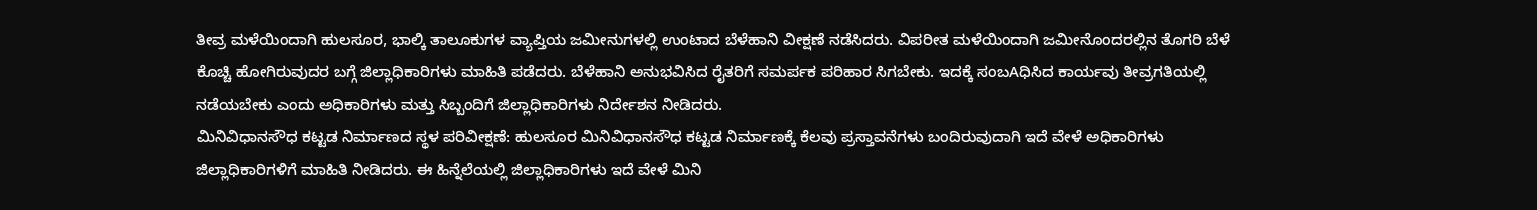ತೀವ್ರ ಮಳೆಯಿಂದಾಗಿ ಹುಲಸೂರ, ಭಾಲ್ಕಿ ತಾಲೂಕುಗಳ ವ್ಯಾಪ್ತಿಯ ಜಮೀನುಗಳಲ್ಲಿ ಉಂಟಾದ ಬೆಳೆಹಾನಿ ವೀಕ್ಷಣೆ ನಡೆಸಿದರು. ವಿಪರೀತ ಮಳೆಯಿಂದಾಗಿ ಜಮೀನೊಂದರಲ್ಲಿನ ತೊಗರಿ ಬೆಳೆ ಕೊಚ್ಚಿ ಹೋಗಿರುವುದರ ಬಗ್ಗೆ ಜಿಲ್ಲಾಧಿಕಾರಿಗಳು ಮಾಹಿತಿ ಪಡೆದರು. ಬೆಳೆಹಾನಿ ಅನುಭವಿಸಿದ ರೈತರಿಗೆ ಸಮರ್ಪಕ ಪರಿಹಾರ ಸಿಗಬೇಕು. ಇದಕ್ಕೆ ಸಂಬAಧಿಸಿದ ಕಾರ್ಯವು ತೀವ್ರಗತಿಯಲ್ಲಿ ನಡೆಯಬೇಕು ಎಂದು ಅಧಿಕಾರಿಗಳು ಮತ್ತು ಸಿಬ್ಬಂದಿಗೆ ಜಿಲ್ಲಾಧಿಕಾರಿಗಳು ನಿರ್ದೇಶನ ನೀಡಿದರು.
ಮಿನಿವಿಧಾನಸೌಧ ಕಟ್ಟಡ ನಿರ್ಮಾಣದ ಸ್ಥಳ ಪರಿವೀಕ್ಷಣೆ: ಹುಲಸೂರ ಮಿನಿವಿಧಾನಸೌಧ ಕಟ್ಟಡ ನಿರ್ಮಾಣಕ್ಕೆ ಕೆಲವು ಪ್ರಸ್ತಾವನೆಗಳು ಬಂದಿರುವುದಾಗಿ ಇದೆ ವೇಳೆ ಅಧಿಕಾರಿಗಳು ಜಿಲ್ಲಾಧಿಕಾರಿಗಳಿಗೆ ಮಾಹಿತಿ ನೀಡಿದರು. ಈ ಹಿನ್ನೆಲೆಯಲ್ಲಿ ಜಿಲ್ಲಾಧಿಕಾರಿಗಳು ಇದೆ ವೇಳೆ ಮಿನಿ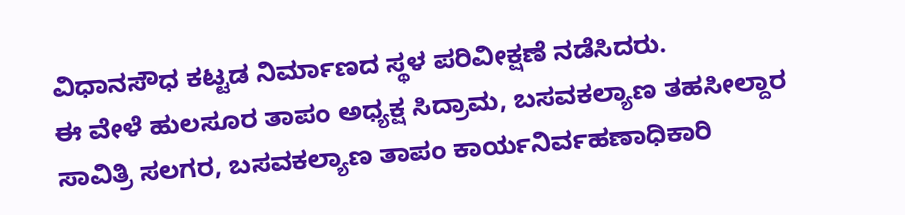ವಿಧಾನಸೌಧ ಕಟ್ಟಡ ನಿರ್ಮಾಣದ ಸ್ಥಳ ಪರಿವೀಕ್ಷಣೆ ನಡೆಸಿದರು.
ಈ ವೇಳೆ ಹುಲಸೂರ ತಾಪಂ ಅಧ್ಯಕ್ಷ ಸಿದ್ರಾಮ, ಬಸವಕಲ್ಯಾಣ ತಹಸೀಲ್ದಾರ ಸಾವಿತ್ರಿ ಸಲಗರ, ಬಸವಕಲ್ಯಾಣ ತಾಪಂ ಕಾರ್ಯನಿರ್ವಹಣಾಧಿಕಾರಿ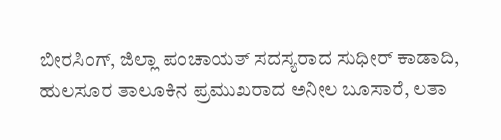ಬೀರಸಿಂಗ್, ಜಿಲ್ಲಾ ಪಂಚಾಯತ್ ಸದಸ್ಯರಾದ ಸುಧೀರ್ ಕಾಡಾದಿ, ಹುಲಸೂರ ತಾಲೂಕಿನ ಪ್ರಮುಖರಾದ ಅನೀಲ ಬೂಸಾರೆ, ಲತಾ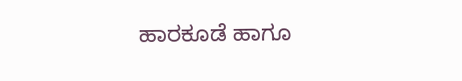ಹಾರಕೂಡೆ ಹಾಗೂ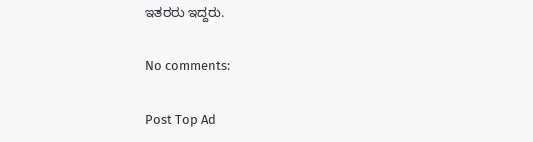ಇತರರು ಇದ್ದರು.

No comments:

Post Top Ad